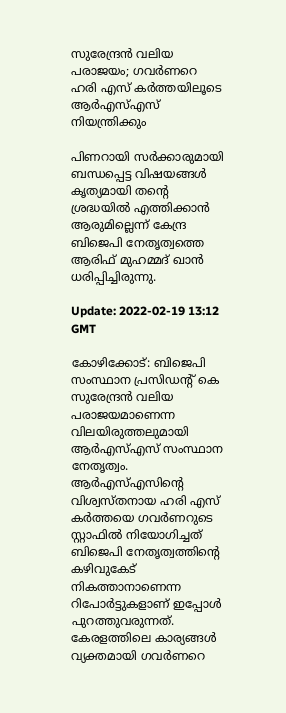സുരേന്ദ്രൻ വലിയ പരാജയം; ഗവര്‍ണറെ ഹരി എസ് കര്‍ത്തയിലൂടെ ആര്‍എസ്എസ് നിയന്ത്രിക്കും

പിണറായി സര്‍ക്കാരുമായി ബന്ധപ്പെട്ട വിഷയങ്ങള്‍ കൃത്യമായി തന്റെ ശ്രദ്ധയില്‍ എത്തിക്കാന്‍ ആരുമില്ലെന്ന് കേന്ദ്ര ബിജെപി നേതൃത്വത്തെ ആരിഫ് മുഹമ്മദ് ഖാന്‍ ധരിപ്പിച്ചിരുന്നു.

Update: 2022-02-19 13:12 GMT

കോഴിക്കോട്: ബിജെപി സംസ്ഥാന പ്രസിഡന്റ് കെ സുരേന്ദ്രൻ വലിയ പരാജയമാണെന്ന വിലയിരുത്തലുമായി ആർഎസ്എസ് സംസ്ഥാന നേതൃത്വം. ആര്‍എസ്എസിന്റെ വിശ്വസ്തനായ ഹരി എസ് കര്‍ത്തയെ ഗവര്‍ണറുടെ സ്റ്റാഫില്‍ നിയോഗിച്ചത് ബിജെപി നേതൃത്വത്തിന്റെ കഴിവുകേട് നികത്താനാണെന്ന റിപോർട്ടുകളാണ് ഇപ്പോൾ പുറത്തുവരുന്നത്. കേരളത്തിലെ കാര്യങ്ങള്‍ വ്യക്തമായി ഗവര്‍ണറെ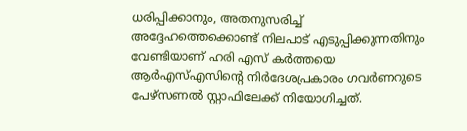ധരിപ്പിക്കാനും, അതനുസരിച്ച് അദ്ദേഹത്തെക്കൊണ്ട് നിലപാട് എടുപ്പിക്കുന്നതിനും വേണ്ടിയാണ് ഹരി എസ് കര്‍ത്തയെ ആര്‍എസ്എസിന്റെ നിര്‍ദേശപ്രകാരം ഗവര്‍ണറുടെ പേഴ്‌സണല്‍ സ്റ്റാഫിലേക്ക് നിയോഗിച്ചത്.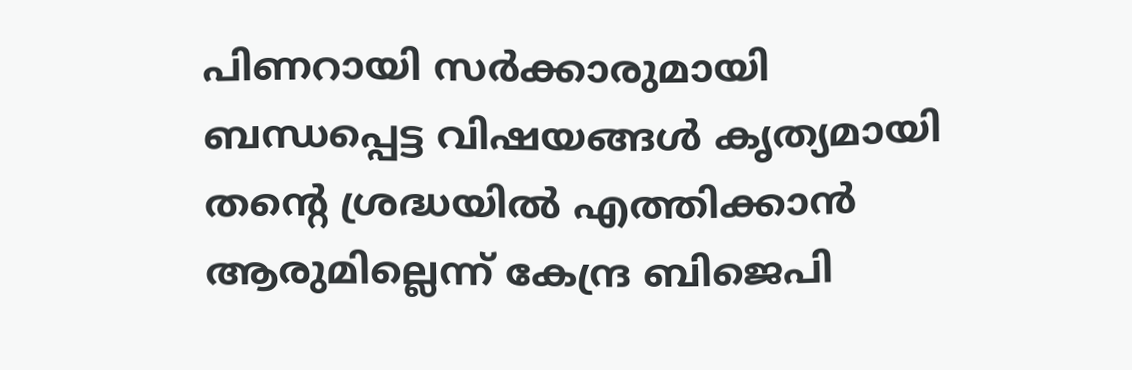പിണറായി സര്‍ക്കാരുമായി ബന്ധപ്പെട്ട വിഷയങ്ങള്‍ കൃത്യമായി തന്റെ ശ്രദ്ധയില്‍ എത്തിക്കാന്‍ ആരുമില്ലെന്ന് കേന്ദ്ര ബിജെപി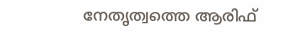നേതൃത്വത്തെ ആരിഫ്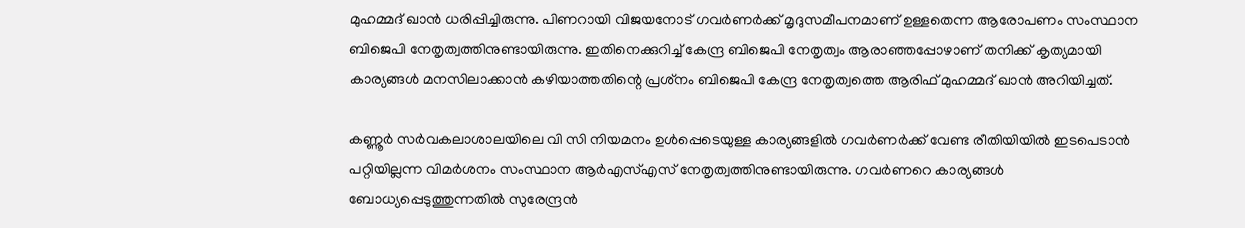മുഹമ്മദ് ഖാന്‍ ധരിപ്പിച്ചിരുന്നു. പിണറായി വിജയനോട് ഗവര്‍ണർക്ക് മൃദുസമീപനമാണ് ഉള്ളതെന്ന ആരോപണം സംസ്ഥാന ബിജെപി നേതൃത്വത്തിനുണ്ടായിരുന്നു. ഇതിനെക്കുറിച്ച് കേന്ദ്ര ബിജെപി നേതൃത്വം ആരാഞ്ഞപ്പോഴാണ് തനിക്ക് കൃത്യമായി കാര്യങ്ങള്‍ മനസിലാക്കാന്‍ കഴിയാത്തതിന്റെ പ്രശ്‌നം ബിജെപി കേന്ദ്ര നേതൃത്വത്തെ ആരിഫ് മുഹമ്മദ് ഖാന്‍ അറിയിച്ചത്.

കണ്ണൂര്‍ സര്‍വകലാശാലയിലെ വി സി നിയമനം ഉള്‍പ്പെടെയുള്ള കാര്യങ്ങളില്‍ ഗവര്‍ണര്‍ക്ക് വേണ്ട രീതിയിയില്‍ ഇടപെടാന്‍ പറ്റിയില്ലന്ന വിമര്‍ശനം സംസ്ഥാന ആര്‍എസ്എസ് നേതൃത്വത്തിനുണ്ടായിരുന്നു. ഗവര്‍ണറെ കാര്യങ്ങള്‍ ബോധ്യപ്പെടുത്തുന്നതില്‍ സുരേന്ദ്രന്‍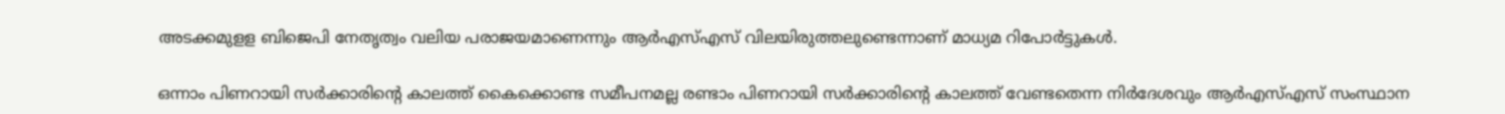അടക്കമുളള ബിജെപി നേതൃത്വം വലിയ പരാജയമാണെന്നും ആര്‍എസ്എസ് വിലയിരുത്തലുണ്ടെന്നാണ് മാധ്യമ റിപോർട്ടുകൾ.

ഒന്നാം പിണറായി സര്‍ക്കാരിന്റെ കാലത്ത് കൈക്കൊണ്ട സമീപനമല്ല രണ്ടാം പിണറായി സര്‍ക്കാരിന്റെ കാലത്ത് വേണ്ടതെന്ന നിര്‍ദേശവും ആര്‍എസ്എസ് സംസ്ഥാന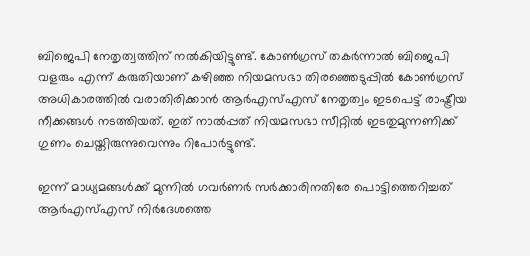ബിജെപി നേതൃത്വത്തിന് നല്‍കിയിട്ടുണ്ട്. കോണ്‍ഗ്രസ് തകര്‍ന്നാല്‍ ബിജെപി വളരും എന്ന് കരുതിയാണ് കഴിഞ്ഞ നിയമസഭാ തിരഞ്ഞെടുപ്പില്‍ കോണ്‍ഗ്രസ് അധികാരത്തില്‍ വരാതിരിക്കാന്‍ ആര്‍എസ്എസ് നേതൃത്വം ഇടപെട്ട് രാഷ്ട്രീയ നീക്കങ്ങള്‍ നടത്തിയത്. ഇത് നാല്‍പ്പത് നിയമസഭാ സീറ്റില്‍ ഇടതുമുന്നണിക്ക് ഗുണം ചെയ്തിരുന്നുവെന്നും റിപോർട്ടുണ്ട്.

ഇന്ന് മാധ്യമങ്ങള്‍ക്ക് മുന്നില്‍ ഗവര്‍ണര്‍ സര്‍ക്കാരിനതിരേ പൊട്ടിത്തെറിച്ചത് ആർഎസ്എസ് നിർദേശത്തെ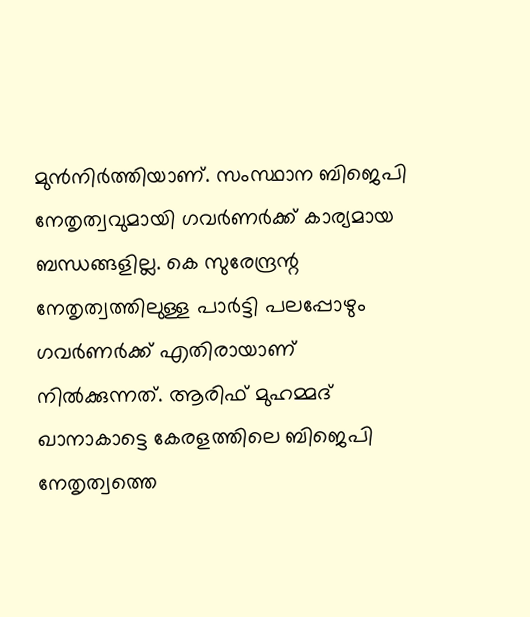മുൻനിർത്തിയാണ്. സംസ്ഥാന ബിജെപി നേതൃത്വവുമായി ഗവര്‍ണര്‍ക്ക് കാര്യമായ ബന്ധങ്ങളില്ല. കെ സുരേന്ദ്രന്റ നേതൃത്വത്തിലുള്ള പാര്‍ട്ടി പലപ്പോഴും ഗവര്‍ണര്‍ക്ക് എതിരായാണ് നില്‍ക്കുന്നത്. ആരിഫ് മുഹമ്മദ് ഖാനാകാട്ടെ കേരളത്തിലെ ബിജെപി നേതൃത്വത്തെ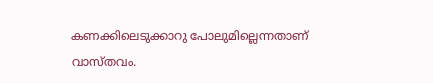കണക്കിലെടുക്കാറു പോലുമില്ലെന്നതാണ് വാസ്തവം.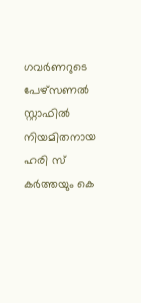ഗവര്‍ണറുടെ പേഴ്‌സണല്‍ സ്റ്റാഫില്‍ നിയമിതനായ ഹരി സ് കര്‍ത്തയും കെ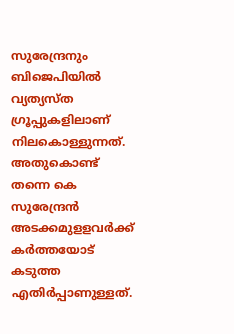സുരേന്ദ്രനും ബിജെപിയിൽ വ്യത്യസ്ത ഗ്രൂപ്പുകളിലാണ് നിലകൊള്ളുന്നത്. അതുകൊണ്ട് തന്നെ കെ സുരേന്ദ്രൻ അടക്കമുളളവര്‍ക്ക് കർത്തയോട് കടുത്ത എതിര്‍പ്പാണുള്ളത്.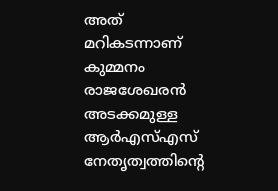അത് മറികടന്നാണ് കുമ്മനം രാജശേഖരന്‍ അടക്കമുള്ള ആര്‍എസ്എസ് നേതൃത്വത്തിന്റെ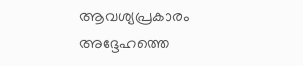ആവശ്യപ്രകാരം അദ്ദേഹത്തെ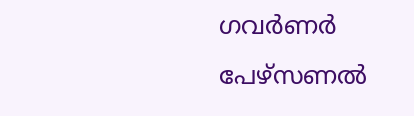ഗവര്‍ണര്‍ പേഴ്‌സണല്‍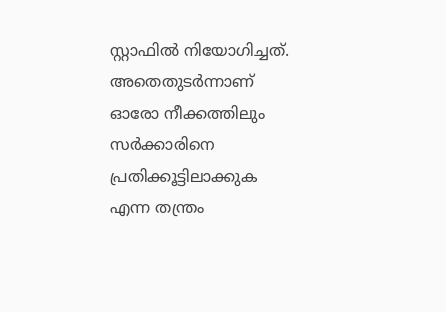സ്റ്റാഫില്‍ നിയോഗിച്ചത്. അതെതുടര്‍ന്നാണ് ഓരോ നീക്കത്തിലും സര്‍ക്കാരിനെ പ്രതിക്കൂട്ടിലാക്കുക എന്ന തന്ത്രം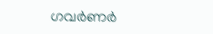ഗവര്‍ണര്‍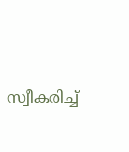സ്വീകരിച്ച്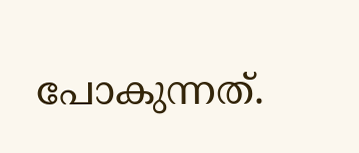പോകുന്നത്.